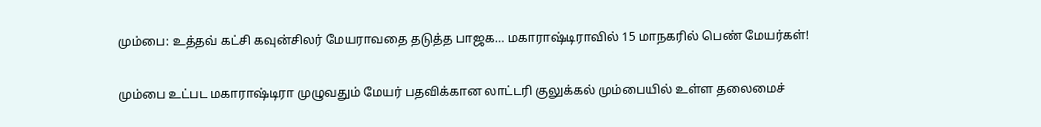மும்பை: உத்தவ் கட்சி கவுன்சிலர் மேயராவதை தடுத்த பாஜக… மகாராஷ்டிராவில் 15 மாநகரில் பெண் மேயர்கள்!

மும்பை உட்பட மகாராஷ்டிரா முழுவதும் மேயர் பதவிக்கான லாட்டரி குலுக்கல் மும்பையில் உள்ள தலைமைச்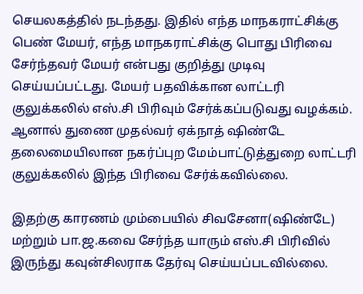செயலகத்தில் நடந்தது. இதில் எந்த மாநகராட்சிக்கு பெண் மேயர், எந்த மாநகராட்சிக்கு பொது பிரிவை சேர்ந்தவர் மேயர் என்பது குறித்து முடிவு செய்யப்பட்டது. மேயர் பதவிக்கான லாட்டரி குலுக்கலில் எஸ்.சி பிரிவும் சேர்க்கப்படுவது வழக்கம். ஆனால் துணை முதல்வர் ஏக்நாத் ஷிண்டே தலைமையிலான நகர்ப்புற மேம்பாட்டுத்துறை லாட்டரி குலுக்கலில் இந்த பிரிவை சேர்க்கவில்லை.

இதற்கு காரணம் மும்பையில் சிவசேனா(ஷிண்டே) மற்றும் பா.ஜ.கவை சேர்ந்த யாரும் எஸ்.சி பிரிவில் இருந்து கவுன்சிலராக தேர்வு செய்யப்படவில்லை.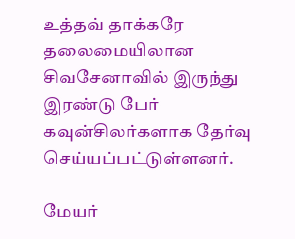உத்தவ் தாக்கரே தலைமையிலான சிவசேனாவில் இருந்து இரண்டு பேர் கவுன்சிலர்களாக தேர்வு செய்யப்பட்டுள்ளனர்.

மேயர்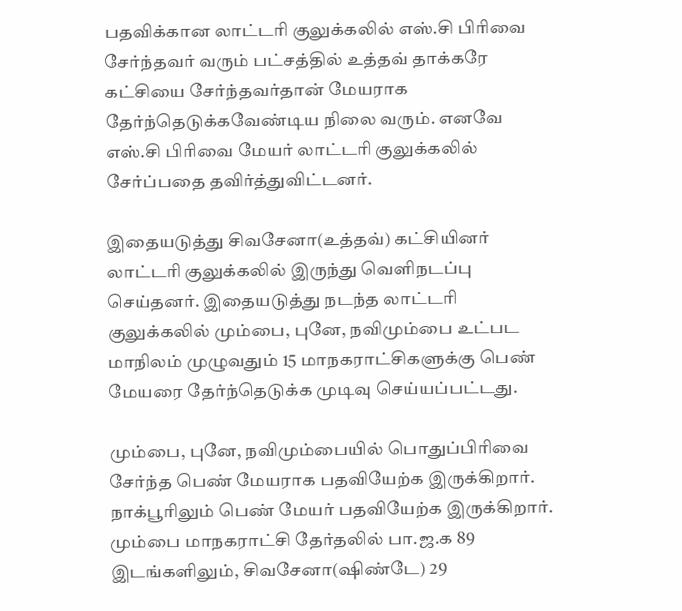பதவிக்கான லாட்டரி குலுக்கலில் எஸ்.சி பிரிவை சேர்ந்தவர் வரும் பட்சத்தில் உத்தவ் தாக்கரே கட்சியை சேர்ந்தவர்தான் மேயராக தேர்ந்தெடுக்கவேண்டிய நிலை வரும். எனவே எஸ்.சி பிரிவை மேயர் லாட்டரி குலுக்கலில் சேர்ப்பதை தவிர்த்துவிட்டனர்.

இதையடுத்து சிவசேனா(உத்தவ்) கட்சியினர் லாட்டரி குலுக்கலில் இருந்து வெளிநடப்பு செய்தனர். இதையடுத்து நடந்த லாட்டரி குலுக்கலில் மும்பை, புனே, நவிமும்பை உட்பட மாநிலம் முழுவதும் 15 மாநகராட்சிகளுக்கு பெண் மேயரை தேர்ந்தெடுக்க முடிவு செய்யப்பட்டது.

மும்பை, புனே, நவிமும்பையில் பொதுப்பிரிவை சேர்ந்த பெண் மேயராக பதவியேற்க இருக்கிறார். நாக்பூரிலும் பெண் மேயர் பதவியேற்க இருக்கிறார். மும்பை மாநகராட்சி தேர்தலில் பா.ஜ.க 89 இடங்களிலும், சிவசேனா(ஷிண்டே) 29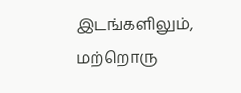இடங்களிலும், மற்றொரு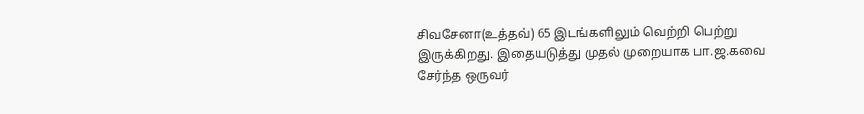சிவசேனா(உத்தவ்) 65 இடங்களிலும் வெற்றி பெற்று இருக்கிறது. இதையடுத்து முதல் முறையாக பா.ஜ.கவை சேர்ந்த ஒருவர்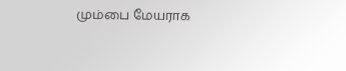மும்பை மேயராக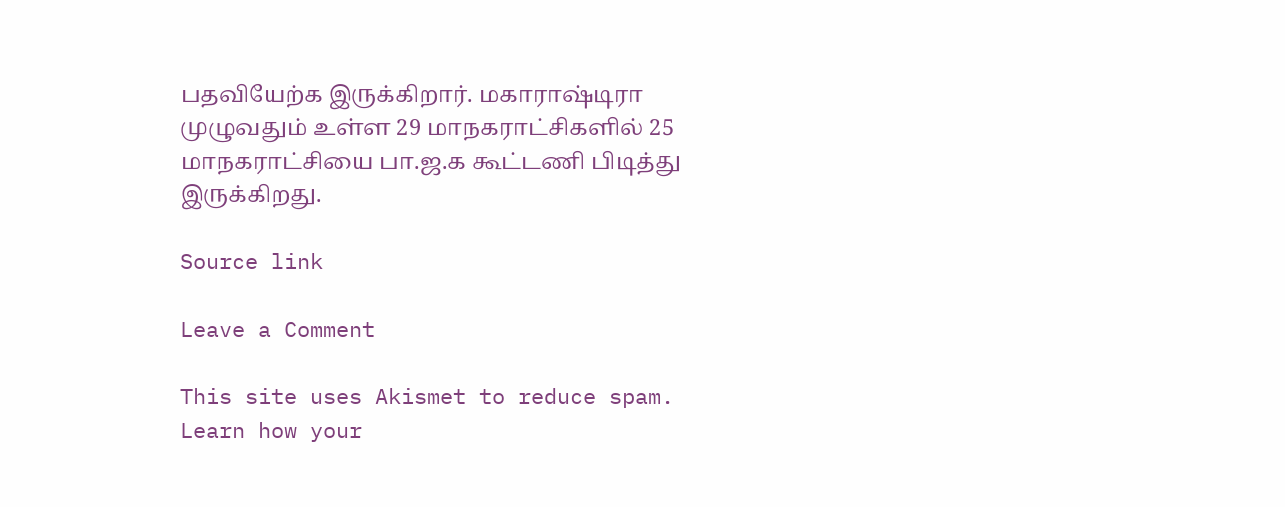பதவியேற்க இருக்கிறார். மகாராஷ்டிரா முழுவதும் உள்ள 29 மாநகராட்சிகளில் 25 மாநகராட்சியை பா.ஜ.க கூட்டணி பிடித்து இருக்கிறது.

Source link

Leave a Comment

This site uses Akismet to reduce spam. Learn how your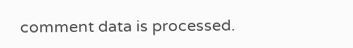comment data is processed.